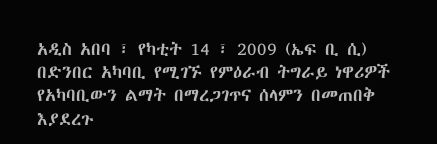አዲስ አበባ ፣ የካቲት 14 ፣ 2009 (ኤፍ ቢ ሲ) በድንበር አካባቢ የሚገኙ የምዕራብ ትግራይ ነዋሪዎች የአካባቢውን ልማት በማረጋገጥና ሰላምን በመጠበቅ እያደረጉ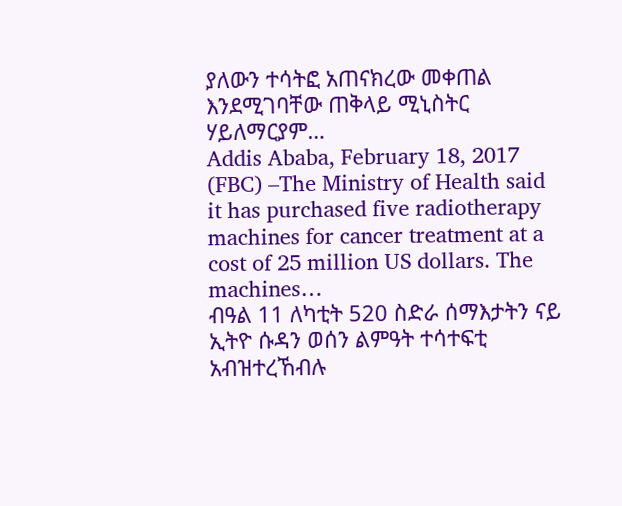ያለውን ተሳትፎ አጠናክረው መቀጠል እንደሚገባቸው ጠቅላይ ሚኒስትር ሃይለማርያም…
Addis Ababa, February 18, 2017 (FBC) –The Ministry of Health said it has purchased five radiotherapy machines for cancer treatment at a cost of 25 million US dollars. The machines…
ብዓል 11 ለካቲት 520 ስድራ ሰማእታትን ናይ ኢትዮ ሱዳን ወሰን ልምዓት ተሳተፍቲ አብዝተረኸብሉ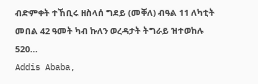ብድምቀት ተኸቢሩ ዘስላሰ ግደይ (መቐለ) ብዓል 11 ለካቲት መበል 42 ዓመት ካብ ኩለን ወረዳታት ትግራይ ዝተወከሉ 520…
Addis Ababa,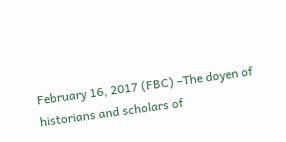February 16, 2017 (FBC) –The doyen of historians and scholars of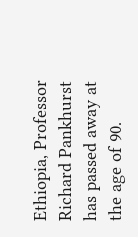Ethiopia, Professor Richard Pankhurst has passed away at the age of 90.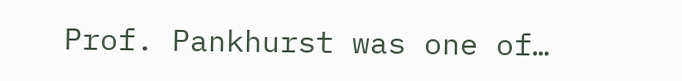Prof. Pankhurst was one of…